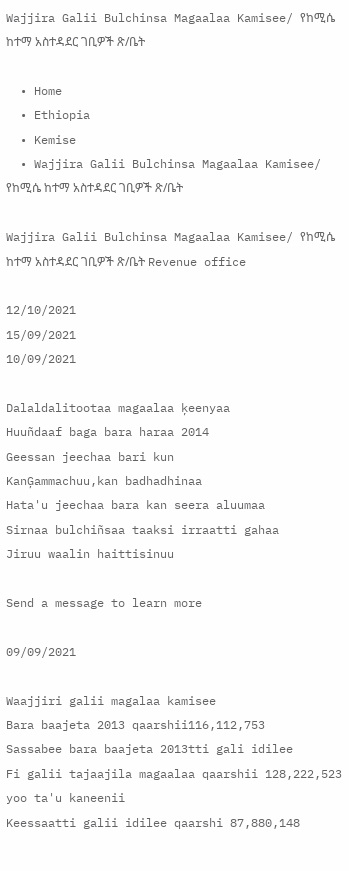Wajjira Galii Bulchinsa Magaalaa Kamisee/ የከሚሴ ከተማ አስተዳደር ገቢዎች ጽ/ቤት

  • Home
  • Ethiopia
  • Kemise
  • Wajjira Galii Bulchinsa Magaalaa Kamisee/ የከሚሴ ከተማ አስተዳደር ገቢዎች ጽ/ቤት

Wajjira Galii Bulchinsa Magaalaa Kamisee/ የከሚሴ ከተማ አስተዳደር ገቢዎች ጽ/ቤት Revenue office

12/10/2021
15/09/2021
10/09/2021

Dalaldalitootaa magaalaa ķeenyaa
Huuñdaaf baga bara haraa 2014
Geessan jeechaa bari kun
KanĢammachuu,kan badhadhinaa
Hata'u jeechaa bara kan seera aluumaa
Sirnaa bulchiñsaa taaksi irraatti gahaa
Jiruu waalin haittisinuu

Send a message to learn more

09/09/2021

Waajjiri galii magalaa kamisee
Bara baajeta 2013 qaarshii116,112,753
Sassabee bara baajeta 2013tti gali idilee
Fi galii tajaajila magaalaa qaarshii 128,222,523 yoo ta'u kaneenii
Keessaatti galii idilee qaarshi 87,880,148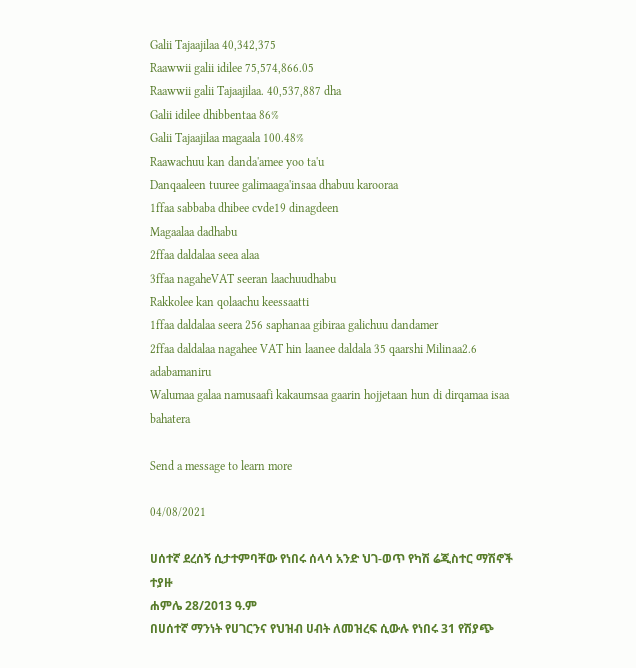Galii Tajaajilaa 40,342,375
Raawwii galii idilee 75,574,866.05
Raawwii galii Tajaajilaa. 40,537,887 dha
Galii idilee dhibbentaa 86%
Galii Tajaajilaa magaala 100.48%
Raawachuu kan danda'amee yoo ta'u
Danqaaleen tuuree galimaaga'insaa dhabuu karooraa
1ffaa sabbaba dhibee cvde19 dinagdeen
Magaalaa dadhabu
2ffaa daldalaa seea alaa
3ffaa nagaheVAT seeran laachuudhabu
Rakkolee kan qolaachu keessaatti
1ffaa daldalaa seera 256 saphanaa gibiraa galichuu dandamer
2ffaa daldalaa nagahee VAT hin laanee daldala 35 qaarshi Milinaa2.6 adabamaniru
Walumaa galaa namusaafi kakaumsaa gaarin hojjetaan hun di dirqamaa isaa bahatera

Send a message to learn more

04/08/2021

ሀሰተኛ ደረሰኝ ሲታተምባቸው የነበሩ ሰላሳ አንድ ህገ-ወጥ የካሽ ሬጂስተር ማሽኖች ተያዙ
ሐምሌ 28/2013 ዓ.ም
በሀሰተኛ ማንነት የሀገርንና የህዝብ ሀብት ለመዝረፍ ሲውሉ የነበሩ 31 የሽያጭ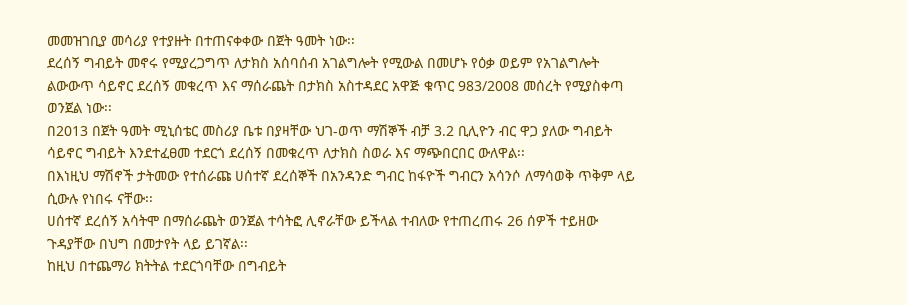መመዝገቢያ መሳሪያ የተያዙት በተጠናቀቀው በጀት ዓመት ነው፡፡
ደረሰኝ ግብይት መኖሩ የሚያረጋግጥ ለታክስ አሰባሰብ አገልግሎት የሚውል በመሆኑ የዕቃ ወይም የአገልግሎት ልውውጥ ሳይኖር ደረሰኝ መቁረጥ እና ማሰራጨት በታክስ አስተዳደር አዋጅ ቁጥር 983/2008 መሰረት የሚያስቀጣ ወንጀል ነው፡፡
በ2013 በጀት ዓመት ሚኒሰቴር መስሪያ ቤቱ በያዛቸው ህገ-ወጥ ማሽኞች ብቻ 3.2 ቢሊዮን ብር ዋጋ ያለው ግብይት ሳይኖር ግብይት እንደተፈፀመ ተደርጎ ደረሰኝ በመቁረጥ ለታክስ ስወራ እና ማጭበርበር ውለዋል፡፡
በእነዚህ ማሽኖች ታትመው የተሰራጩ ሀሰተኛ ደረሰኞች በአንዳንድ ግብር ከፋዮች ግብርን አሳንሶ ለማሳወቅ ጥቅም ላይ ሲውሉ የነበሩ ናቸው፡፡
ሀሰተኛ ደረሰኝ አሳትሞ በማሰራጨት ወንጀል ተሳትፎ ሊኖራቸው ይችላል ተብለው የተጠረጠሩ 26 ሰዎች ተይዘው ጉዳያቸው በህግ በመታየት ላይ ይገኛል፡፡
ከዚህ በተጨማሪ ክትትል ተደርጎባቸው በግብይት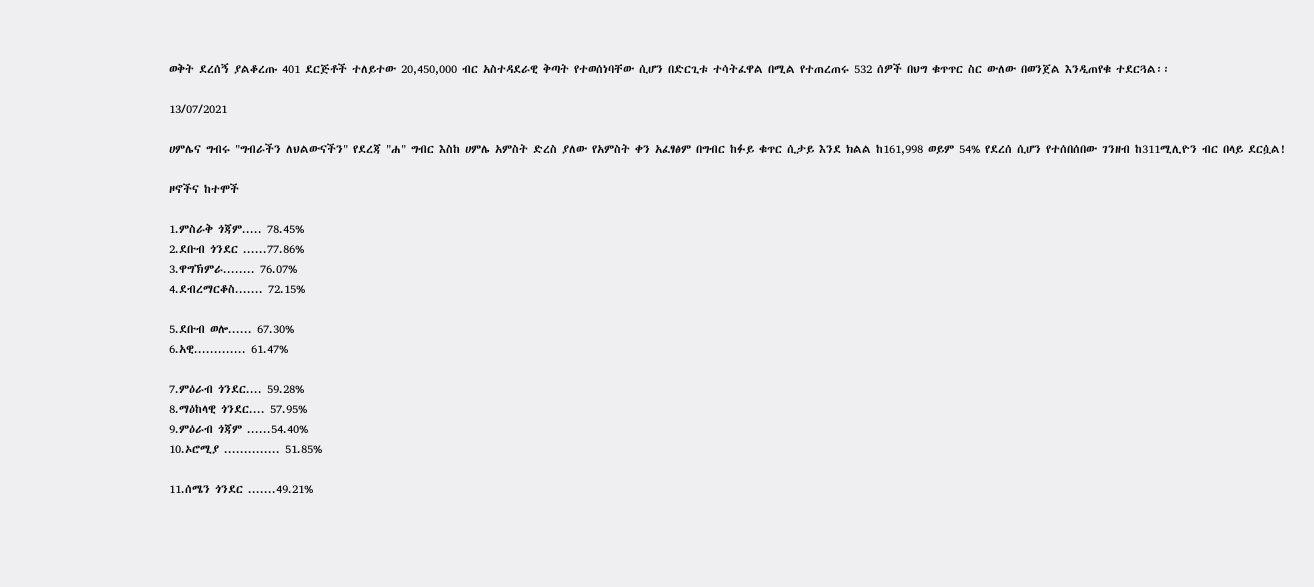ወቅት ደረሰኝ ያልቆረጡ 401 ደርጅቶች ተለይተው 20,450,000 ብር አስተዳደራዊ ቅጣት የተወሰነባቸው ሲሆን በድርጊቱ ተሳትፈዋል በሚል የተጠረጠሩ 532 ሰዎች በህግ ቁጥጥር ስር ውለው በወንጀል እንዲጠየቁ ተደርጓል፡፡

13/07/2021

ሀምሌና ግብሩ "ግብራችን ለህልውናችን" የደረጃ "ሐ" ግብር እስከ ሀምሌ አምስት ድረስ ያለው የአምስት ቀን አፈፃፅም በግብር ከፉይ ቁጥር ሲታይ እንደ ክልል ከ161,998 ወይም 54% የደረሰ ሲሆን የተሰበሰበው ገንዘብ ከ311ሚሊዮን ብር በላይ ደርሷል!

ዞኖችና ከተሞች

1.ምስራቅ ጎጃም..... 78.45%
2.ደቡብ ጎንደር ......77.86%
3.ዋግኽምራ........ 76.07%
4.ደብረማርቆስ....... 72.15%

5.ደቡብ ወሎ...... 67.30%
6.አዊ............. 61.47%

7.ምዕራብ ጎንደር.... 59.28%
8.ማዕከላዊ ጎንደር.... 57.95%
9.ምዕራብ ጎጃም ......54.40%
10.ኦሮሚያ .............. 51.85%

11.ሰሜን ጎንደር .......49.21%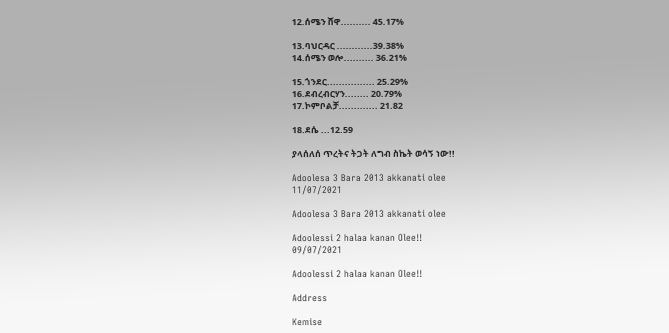12.ሰሜን ሸዋ.......... 45.17%

13.ባህርዳር ............39.38%
14.ሰሜን ወሎ.......... 36.21%

15.ጎንደር................ 25.29%
16.ደብረብርሃን........ 20.79%
17.ኮምቦልቻ............. 21.82

18.ደሴ ...12.59

ያላሰለሰ ጥረትና ትጋት ለግብ ስኬት ወሳኝ ነው!!

Adoolesa 3 Bara 2013 akkanati olee
11/07/2021

Adoolesa 3 Bara 2013 akkanati olee

Adoolessi 2 halaa kanan Olee!!
09/07/2021

Adoolessi 2 halaa kanan Olee!!

Address

Kemise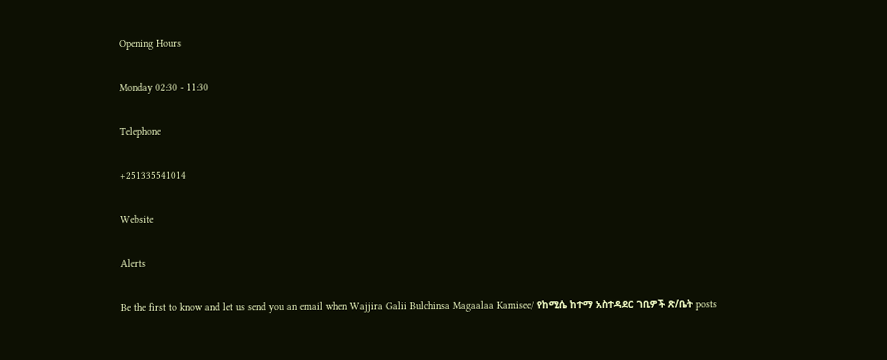Opening Hours

Monday 02:30 - 11:30

Telephone

+251335541014

Website

Alerts

Be the first to know and let us send you an email when Wajjira Galii Bulchinsa Magaalaa Kamisee/ የከሚሴ ከተማ አስተዳደር ገቢዎች ጽ/ቤት posts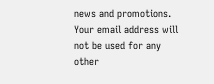news and promotions. Your email address will not be used for any other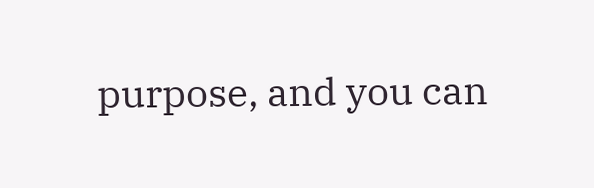purpose, and you can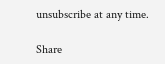unsubscribe at any time.

Share